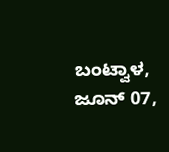ಬಂಟ್ವಾಳ, ಜೂನ್ 07,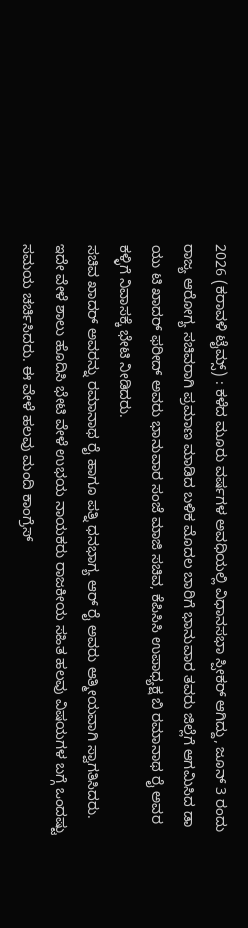2026 (ಕರಾವಳಿ ಟೈಮ್ಸ್) : ಕಳೆದ ಮೂರು ವರ್ಷಗಳ ಅವಧಿಯಲ್ಲಿ ವಿಧಾನಸಭಾ ಸ್ಪೀಕರ್ ಆಗಿದ್ದು, ಜೂನ್ 3 ರಂದು ರಾಜ್ಯ ಆರೋಗ್ಯ ಸಚಿವರಾಗಿ ಪ್ರಮಾಣ ಮಾಡಿದ ಬಳಿಕ ಮೊದಲ ಬಾರಿಗೆ ಭಾನುವಾರ ತವರು ಜಿಲ್ಲೆಗೆ ಆಗಮಿಸಿದ ಡಾ ಯು ಟಿ ಖಾದರ್ ಫರೀದ್ ಅವರು ಭಾನುವಾರ ಸಂಜೆ ಮಾಜಿ ಸಚಿವ, ಕೆಪಿಸಿಸಿ ಉಪಾಧ್ಯಕ್ಷ ಬಿ ರಮಾನಾಥ ರೈ ಅವರ ಕಳ್ಳಿಗೆ ನಿವಾಸಕ್ಕೆ ಭೇಟಿ ನೀಡಿದರು.
ಸಚಿವ ಖಾದರ್ ಅವರನ್ನು ರಮಾನಾಥ ರೈ ಹಾಗೂ ಪತ್ನಿ ಧನಭಾಗ್ಯ ಆರ್ ರೈ ಅವರು ಆತ್ಮೀಯವಾಗಿ ಸ್ವಾಗತಿಸಿದರು. ಇದೇ ವೇಳೆ ಶಾಲು ಹೊದಿಸಿ ಭೇಟಿ ವೇಳೆ ಉಭಯ ನಾಯಕರು ರಾಜಕೀಯ ಸಹಿತ ಹಲವು ವಿಷಯಗಳ ಬಗ್ಗೆ ಒಂದಷ್ಟು ಸಮಯ ಚರ್ಚಿಸಿದರು. ಈ ವೇಳೆ ಹಲವು ಮಂದಿ ಕಾಂಗ್ರೆಸ್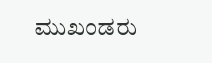ಮುಖಂಡರು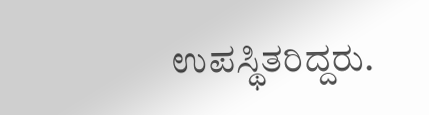ಉಪಸ್ಥಿತರಿದ್ದರು.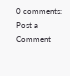0 comments:
Post a Comment